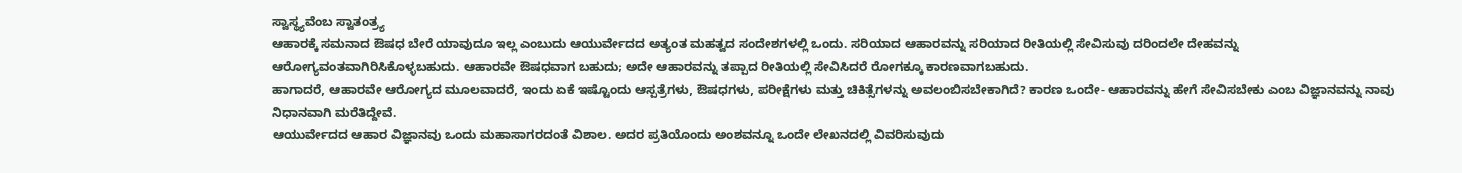ಸ್ವಾಸ್ಥ್ಯವೆಂಬ ಸ್ವಾತಂತ್ರ್ಯ
ಆಹಾರಕ್ಕೆ ಸಮನಾದ ಔಷಧ ಬೇರೆ ಯಾವುದೂ ಇಲ್ಲ ಎಂಬುದು ಆಯುರ್ವೇದದ ಅತ್ಯಂತ ಮಹತ್ವದ ಸಂದೇಶಗಳಲ್ಲಿ ಒಂದು. ಸರಿಯಾದ ಆಹಾರವನ್ನು ಸರಿಯಾದ ರೀತಿಯಲ್ಲಿ ಸೇವಿಸುವು ದರಿಂದಲೇ ದೇಹವನ್ನು ಆರೋಗ್ಯವಂತವಾಗಿರಿಸಿಕೊಳ್ಳಬಹುದು. ಆಹಾರವೇ ಔಷಧವಾಗ ಬಹುದು; ಅದೇ ಆಹಾರವನ್ನು ತಪ್ಪಾದ ರೀತಿಯಲ್ಲಿ ಸೇವಿಸಿದರೆ ರೋಗಕ್ಕೂ ಕಾರಣವಾಗಬಹುದು.
ಹಾಗಾದರೆ, ಆಹಾರವೇ ಆರೋಗ್ಯದ ಮೂಲವಾದರೆ, ಇಂದು ಏಕೆ ಇಷ್ಟೊಂದು ಆಸ್ಪತ್ರೆಗಳು, ಔಷಧಗಳು, ಪರೀಕ್ಷೆಗಳು ಮತ್ತು ಚಿಕಿತ್ಸೆಗಳನ್ನು ಅವಲಂಬಿಸಬೇಕಾಗಿದೆ? ಕಾರಣ ಒಂದೇ- ಆಹಾರವನ್ನು ಹೇಗೆ ಸೇವಿಸಬೇಕು ಎಂಬ ವಿಜ್ಞಾನವನ್ನು ನಾವು ನಿಧಾನವಾಗಿ ಮರೆತಿದ್ದೇವೆ.
ಆಯುರ್ವೇದದ ಆಹಾರ ವಿಜ್ಞಾನವು ಒಂದು ಮಹಾಸಾಗರದಂತೆ ವಿಶಾಲ. ಅದರ ಪ್ರತಿಯೊಂದು ಅಂಶವನ್ನೂ ಒಂದೇ ಲೇಖನದಲ್ಲಿ ವಿವರಿಸುವುದು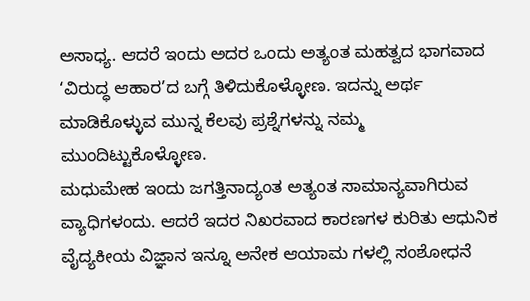ಅಸಾಧ್ಯ. ಆದರೆ ಇಂದು ಅದರ ಒಂದು ಅತ್ಯಂತ ಮಹತ್ವದ ಭಾಗವಾದ ‘ವಿರುದ್ಧ ಆಹಾರ’ದ ಬಗ್ಗೆ ತಿಳಿದುಕೊಳ್ಳೋಣ. ಇದನ್ನು ಅರ್ಥ ಮಾಡಿಕೊಳ್ಳುವ ಮುನ್ನ ಕೆಲವು ಪ್ರಶ್ನೆಗಳನ್ನು ನಮ್ಮ ಮುಂದಿಟ್ಟುಕೊಳ್ಳೋಣ.
ಮಧುಮೇಹ ಇಂದು ಜಗತ್ತಿನಾದ್ಯಂತ ಅತ್ಯಂತ ಸಾಮಾನ್ಯವಾಗಿರುವ ವ್ಯಾಧಿಗಳಂದು. ಆದರೆ ಇದರ ನಿಖರವಾದ ಕಾರಣಗಳ ಕುರಿತು ಆಧುನಿಕ ವೈದ್ಯಕೀಯ ವಿಜ್ಞಾನ ಇನ್ನೂ ಅನೇಕ ಆಯಾಮ ಗಳಲ್ಲಿ ಸಂಶೋಧನೆ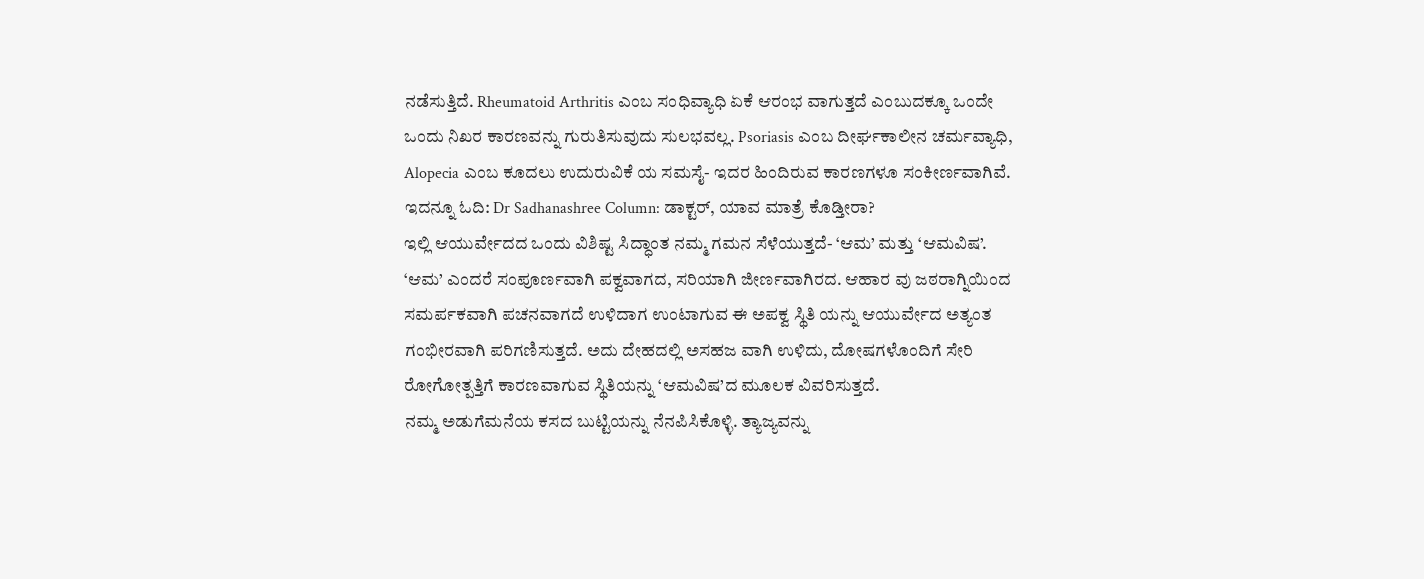ನಡೆಸುತ್ತಿದೆ. Rheumatoid Arthritis ಎಂಬ ಸಂಧಿವ್ಯಾಧಿ ಏಕೆ ಆರಂಭ ವಾಗುತ್ತದೆ ಎಂಬುದಕ್ಕೂ ಒಂದೇ ಒಂದು ನಿಖರ ಕಾರಣವನ್ನು ಗುರುತಿಸುವುದು ಸುಲಭವಲ್ಲ. Psoriasis ಎಂಬ ದೀರ್ಘಕಾಲೀನ ಚರ್ಮವ್ಯಾಧಿ, Alopecia ಎಂಬ ಕೂದಲು ಉದುರುವಿಕೆ ಯ ಸಮಸೈ- ಇದರ ಹಿಂದಿರುವ ಕಾರಣಗಳೂ ಸಂಕೀರ್ಣವಾಗಿವೆ.
ಇದನ್ನೂ ಓದಿ: Dr Sadhanashree Column: ಡಾಕ್ಟರ್, ಯಾವ ಮಾತ್ರೆ ಕೊಡ್ತೀರಾ?
ಇಲ್ಲಿ ಆಯುರ್ವೇದದ ಒಂದು ವಿಶಿಷ್ಟ ಸಿದ್ಧಾಂತ ನಮ್ಮ ಗಮನ ಸೆಳೆಯುತ್ತದೆ- ‘ಆಮ’ ಮತ್ತು ‘ಆಮವಿಷ’. ‘ಆಮ’ ಎಂದರೆ ಸಂಪೂರ್ಣವಾಗಿ ಪಕ್ವವಾಗದ, ಸರಿಯಾಗಿ ಜೀರ್ಣವಾಗಿರದ. ಆಹಾರ ವು ಜಠರಾಗ್ನಿಯಿಂದ ಸಮರ್ಪಕವಾಗಿ ಪಚನವಾಗದೆ ಉಳಿದಾಗ ಉಂಟಾಗುವ ಈ ಅಪಕ್ವ ಸ್ಥಿತಿ ಯನ್ನು ಆಯುರ್ವೇದ ಅತ್ಯಂತ ಗಂಭೀರವಾಗಿ ಪರಿಗಣಿಸುತ್ತದೆ. ಅದು ದೇಹದಲ್ಲಿ ಅಸಹಜ ವಾಗಿ ಉಳಿದು, ದೋಷಗಳೊಂದಿಗೆ ಸೇರಿ ರೋಗೋತ್ಪತ್ತಿಗೆ ಕಾರಣವಾಗುವ ಸ್ಥಿತಿಯನ್ನು ‘ಆಮವಿಷ’ದ ಮೂಲಕ ವಿವರಿಸುತ್ತದೆ.
ನಮ್ಮ ಅಡುಗೆಮನೆಯ ಕಸದ ಬುಟ್ಟಿಯನ್ನು ನೆನಪಿಸಿಕೊಳ್ಳಿ. ತ್ಯಾಜ್ಯವನ್ನು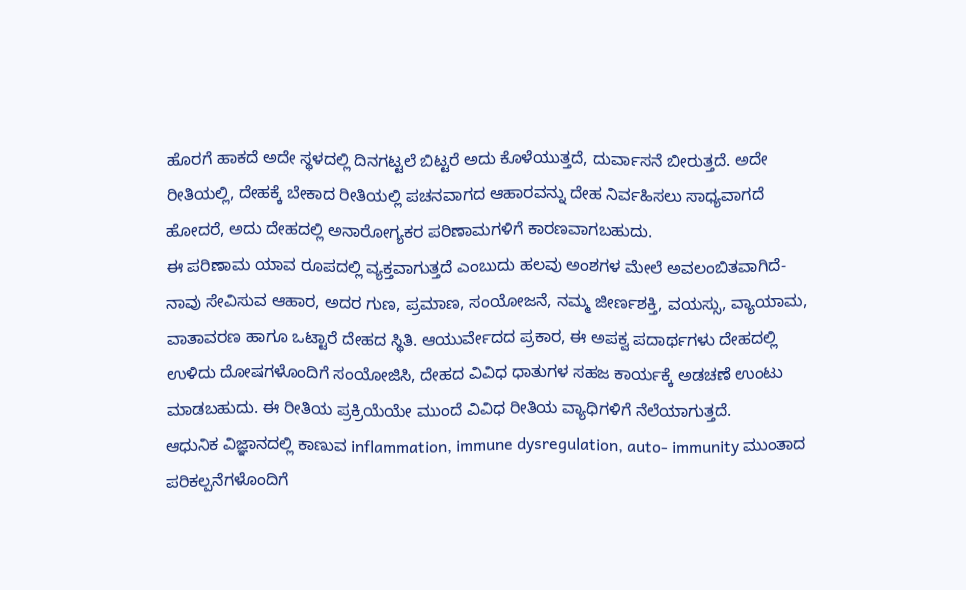ಹೊರಗೆ ಹಾಕದೆ ಅದೇ ಸ್ಥಳದಲ್ಲಿ ದಿನಗಟ್ಟಲೆ ಬಿಟ್ಟರೆ ಅದು ಕೊಳೆಯುತ್ತದೆ, ದುರ್ವಾಸನೆ ಬೀರುತ್ತದೆ. ಅದೇ ರೀತಿಯಲ್ಲಿ, ದೇಹಕ್ಕೆ ಬೇಕಾದ ರೀತಿಯಲ್ಲಿ ಪಚನವಾಗದ ಆಹಾರವನ್ನು ದೇಹ ನಿರ್ವಹಿಸಲು ಸಾಧ್ಯವಾಗದೆ ಹೋದರೆ, ಅದು ದೇಹದಲ್ಲಿ ಅನಾರೋಗ್ಯಕರ ಪರಿಣಾಮಗಳಿಗೆ ಕಾರಣವಾಗಬಹುದು.
ಈ ಪರಿಣಾಮ ಯಾವ ರೂಪದಲ್ಲಿ ವ್ಯಕ್ತವಾಗುತ್ತದೆ ಎಂಬುದು ಹಲವು ಅಂಶಗಳ ಮೇಲೆ ಅವಲಂಬಿತವಾಗಿದೆ- ನಾವು ಸೇವಿಸುವ ಆಹಾರ, ಅದರ ಗುಣ, ಪ್ರಮಾಣ, ಸಂಯೋಜನೆ, ನಮ್ಮ ಜೀರ್ಣಶಕ್ತಿ, ವಯಸ್ಸು, ವ್ಯಾಯಾಮ, ವಾತಾವರಣ ಹಾಗೂ ಒಟ್ಟಾರೆ ದೇಹದ ಸ್ಥಿತಿ. ಆಯುರ್ವೇದದ ಪ್ರಕಾರ, ಈ ಅಪಕ್ವ ಪದಾರ್ಥಗಳು ದೇಹದಲ್ಲಿ ಉಳಿದು ದೋಷಗಳೊಂದಿಗೆ ಸಂಯೋಜಿಸಿ, ದೇಹದ ವಿವಿಧ ಧಾತುಗಳ ಸಹಜ ಕಾರ್ಯಕ್ಕೆ ಅಡಚಣೆ ಉಂಟು ಮಾಡಬಹುದು. ಈ ರೀತಿಯ ಪ್ರಕ್ರಿಯೆಯೇ ಮುಂದೆ ವಿವಿಧ ರೀತಿಯ ವ್ಯಾಧಿಗಳಿಗೆ ನೆಲೆಯಾಗುತ್ತದೆ.
ಆಧುನಿಕ ವಿಜ್ಞಾನದಲ್ಲಿ ಕಾಣುವ inflammation, immune dysregulation, auto- immunity ಮುಂತಾದ ಪರಿಕಲ್ಪನೆಗಳೊಂದಿಗೆ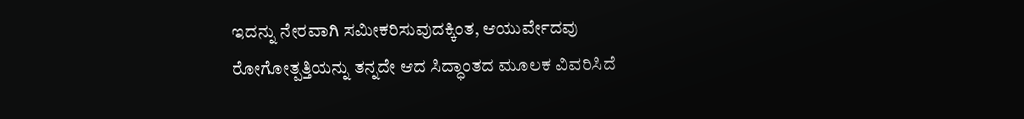ಇದನ್ನು ನೇರವಾಗಿ ಸಮೀಕರಿಸುವುದಕ್ಕಿಂತ, ಆಯುರ್ವೇದವು ರೋಗೋತ್ಪತ್ತಿಯನ್ನು ತನ್ನದೇ ಆದ ಸಿದ್ಧಾಂತದ ಮೂಲಕ ವಿವರಿಸಿದೆ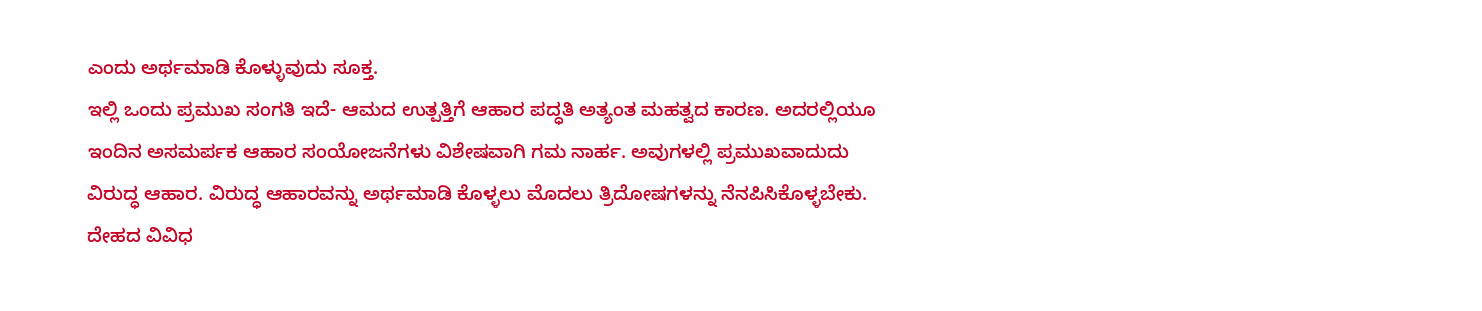ಎಂದು ಅರ್ಥಮಾಡಿ ಕೊಳ್ಳುವುದು ಸೂಕ್ತ.
ಇಲ್ಲಿ ಒಂದು ಪ್ರಮುಖ ಸಂಗತಿ ಇದೆ- ಆಮದ ಉತ್ಪತ್ತಿಗೆ ಆಹಾರ ಪದ್ಧತಿ ಅತ್ಯಂತ ಮಹತ್ವದ ಕಾರಣ. ಅದರಲ್ಲಿಯೂ ಇಂದಿನ ಅಸಮರ್ಪಕ ಆಹಾರ ಸಂಯೋಜನೆಗಳು ವಿಶೇಷವಾಗಿ ಗಮ ನಾರ್ಹ. ಅವುಗಳಲ್ಲಿ ಪ್ರಮುಖವಾದುದು ವಿರುದ್ಧ ಆಹಾರ. ವಿರುದ್ಧ ಆಹಾರವನ್ನು ಅರ್ಥಮಾಡಿ ಕೊಳ್ಳಲು ಮೊದಲು ತ್ರಿದೋಷಗಳನ್ನು ನೆನಪಿಸಿಕೊಳ್ಳಬೇಕು. ದೇಹದ ವಿವಿಧ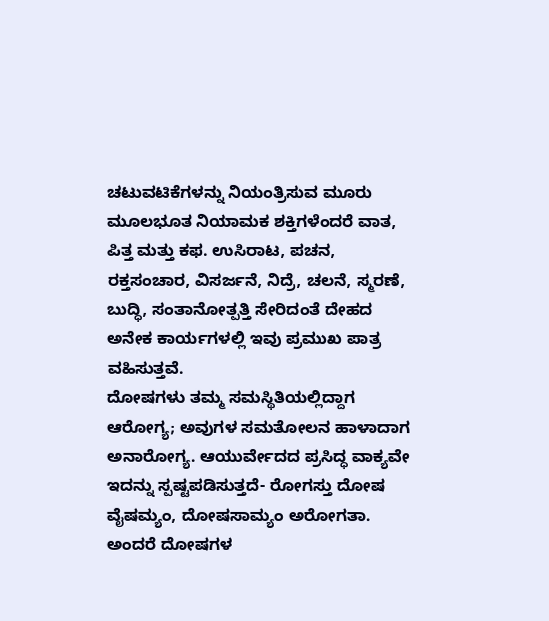ಚಟುವಟಿಕೆಗಳನ್ನು ನಿಯಂತ್ರಿಸುವ ಮೂರು ಮೂಲಭೂತ ನಿಯಾಮಕ ಶಕ್ತಿಗಳೆಂದರೆ ವಾತ, ಪಿತ್ತ ಮತ್ತು ಕಫ. ಉಸಿರಾಟ, ಪಚನ, ರಕ್ತಸಂಚಾರ, ವಿಸರ್ಜನೆ, ನಿದ್ರೆ, ಚಲನೆ, ಸ್ಮರಣೆ, ಬುದ್ಧಿ, ಸಂತಾನೋತ್ಪತ್ತಿ ಸೇರಿದಂತೆ ದೇಹದ ಅನೇಕ ಕಾರ್ಯಗಳಲ್ಲಿ ಇವು ಪ್ರಮುಖ ಪಾತ್ರ ವಹಿಸುತ್ತವೆ.
ದೋಷಗಳು ತಮ್ಮ ಸಮಸ್ಥಿತಿಯಲ್ಲಿದ್ದಾಗ ಆರೋಗ್ಯ; ಅವುಗಳ ಸಮತೋಲನ ಹಾಳಾದಾಗ ಅನಾರೋಗ್ಯ. ಆಯುರ್ವೇದದ ಪ್ರಸಿದ್ಧ ವಾಕ್ಯವೇ ಇದನ್ನು ಸ್ಪಷ್ಟಪಡಿಸುತ್ತದೆ- ರೋಗಸ್ತು ದೋಷ ವೈಷಮ್ಯಂ, ದೋಷಸಾಮ್ಯಂ ಅರೋಗತಾ. ಅಂದರೆ ದೋಷಗಳ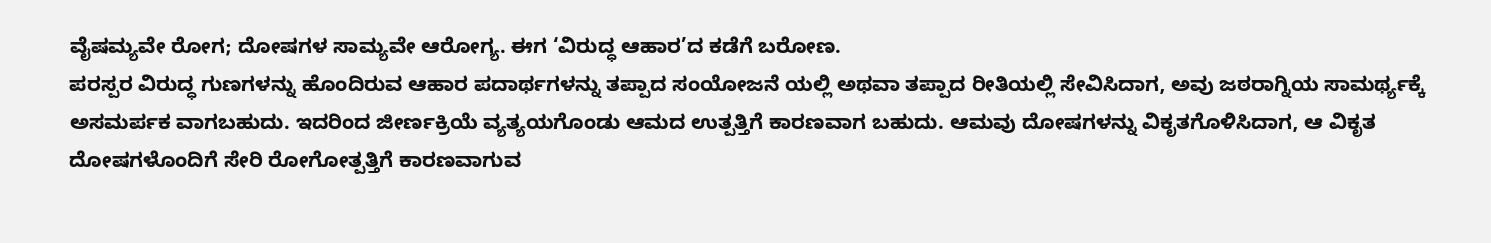ವೈಷಮ್ಯವೇ ರೋಗ; ದೋಷಗಳ ಸಾಮ್ಯವೇ ಆರೋಗ್ಯ. ಈಗ ‘ವಿರುದ್ಧ ಆಹಾರ’ದ ಕಡೆಗೆ ಬರೋಣ.
ಪರಸ್ಪರ ವಿರುದ್ಧ ಗುಣಗಳನ್ನು ಹೊಂದಿರುವ ಆಹಾರ ಪದಾರ್ಥಗಳನ್ನು ತಪ್ಪಾದ ಸಂಯೋಜನೆ ಯಲ್ಲಿ ಅಥವಾ ತಪ್ಪಾದ ರೀತಿಯಲ್ಲಿ ಸೇವಿಸಿದಾಗ, ಅವು ಜಠರಾಗ್ನಿಯ ಸಾಮರ್ಥ್ಯಕ್ಕೆ ಅಸಮರ್ಪಕ ವಾಗಬಹುದು. ಇದರಿಂದ ಜೀರ್ಣಕ್ರಿಯೆ ವ್ಯತ್ಯಯಗೊಂಡು ಆಮದ ಉತ್ಪತ್ತಿಗೆ ಕಾರಣವಾಗ ಬಹುದು. ಆಮವು ದೋಷಗಳನ್ನು ವಿಕೃತಗೊಳಿಸಿದಾಗ, ಆ ವಿಕೃತ ದೋಷಗಳೊಂದಿಗೆ ಸೇರಿ ರೋಗೋತ್ಪತ್ತಿಗೆ ಕಾರಣವಾಗುವ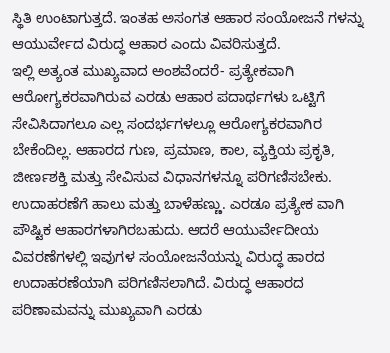ಸ್ಥಿತಿ ಉಂಟಾಗುತ್ತದೆ. ಇಂತಹ ಅಸಂಗತ ಆಹಾರ ಸಂಯೋಜನೆ ಗಳನ್ನು ಆಯುರ್ವೇದ ವಿರುದ್ಧ ಆಹಾರ ಎಂದು ವಿವರಿಸುತ್ತದೆ.
ಇಲ್ಲಿ ಅತ್ಯಂತ ಮುಖ್ಯವಾದ ಅಂಶವೆಂದರೆ- ಪ್ರತ್ಯೇಕವಾಗಿ ಆರೋಗ್ಯಕರವಾಗಿರುವ ಎರಡು ಆಹಾರ ಪದಾರ್ಥಗಳು ಒಟ್ಟಿಗೆ ಸೇವಿಸಿದಾಗಲೂ ಎಲ್ಲ ಸಂದರ್ಭಗಳಲ್ಲೂ ಆರೋಗ್ಯಕರವಾಗಿರ ಬೇಕೆಂದಿಲ್ಲ. ಆಹಾರದ ಗುಣ, ಪ್ರಮಾಣ, ಕಾಲ, ವ್ಯಕ್ತಿಯ ಪ್ರಕೃತಿ, ಜೀರ್ಣಶಕ್ತಿ ಮತ್ತು ಸೇವಿಸುವ ವಿಧಾನಗಳನ್ನೂ ಪರಿಗಣಿಸಬೇಕು. ಉದಾಹರಣೆಗೆ ಹಾಲು ಮತ್ತು ಬಾಳೆಹಣ್ಣು. ಎರಡೂ ಪ್ರತ್ಯೇಕ ವಾಗಿ ಪೌಷ್ಟಿಕ ಆಹಾರಗಳಾಗಿರಬಹುದು. ಆದರೆ ಆಯುರ್ವೇದೀಯ ವಿವರಣೆಗಳಲ್ಲಿ ಇವುಗಳ ಸಂಯೋಜನೆಯನ್ನು ವಿರುದ್ಧ ಹಾರದ ಉದಾಹರಣೆಯಾಗಿ ಪರಿಗಣಿಸಲಾಗಿದೆ. ವಿರುದ್ಧ ಆಹಾರದ ಪರಿಣಾಮವನ್ನು ಮುಖ್ಯವಾಗಿ ಎರಡು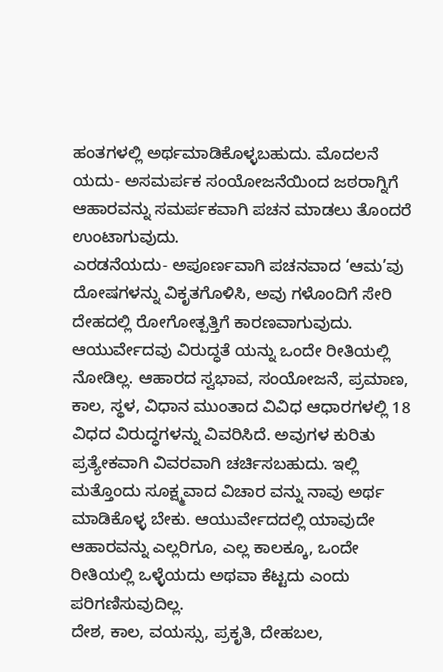ಹಂತಗಳಲ್ಲಿ ಅರ್ಥಮಾಡಿಕೊಳ್ಳಬಹುದು. ಮೊದಲನೆ ಯದು- ಅಸಮರ್ಪಕ ಸಂಯೋಜನೆಯಿಂದ ಜಠರಾಗ್ನಿಗೆ ಆಹಾರವನ್ನು ಸಮರ್ಪಕವಾಗಿ ಪಚನ ಮಾಡಲು ತೊಂದರೆ ಉಂಟಾಗುವುದು.
ಎರಡನೆಯದು- ಅಪೂರ್ಣವಾಗಿ ಪಚನವಾದ ‘ಆಮ’ವು ದೋಷಗಳನ್ನು ವಿಕೃತಗೊಳಿಸಿ, ಅವು ಗಳೊಂದಿಗೆ ಸೇರಿ ದೇಹದಲ್ಲಿ ರೋಗೋತ್ಪತ್ತಿಗೆ ಕಾರಣವಾಗುವುದು. ಆಯುರ್ವೇದವು ವಿರುದ್ಧತೆ ಯನ್ನು ಒಂದೇ ರೀತಿಯಲ್ಲಿ ನೋಡಿಲ್ಲ. ಆಹಾರದ ಸ್ವಭಾವ, ಸಂಯೋಜನೆ, ಪ್ರಮಾಣ, ಕಾಲ, ಸ್ಥಳ, ವಿಧಾನ ಮುಂತಾದ ವಿವಿಧ ಆಧಾರಗಳಲ್ಲಿ 18 ವಿಧದ ವಿರುದ್ಧಗಳನ್ನು ವಿವರಿಸಿದೆ. ಅವುಗಳ ಕುರಿತು ಪ್ರತ್ಯೇಕವಾಗಿ ವಿವರವಾಗಿ ಚರ್ಚಿಸಬಹುದು. ಇಲ್ಲಿ ಮತ್ತೊಂದು ಸೂಕ್ಷ್ಮವಾದ ವಿಚಾರ ವನ್ನು ನಾವು ಅರ್ಥ ಮಾಡಿಕೊಳ್ಳ ಬೇಕು. ಆಯುರ್ವೇದದಲ್ಲಿ ಯಾವುದೇ ಆಹಾರವನ್ನು ಎಲ್ಲರಿಗೂ, ಎಲ್ಲ ಕಾಲಕ್ಕೂ, ಒಂದೇ ರೀತಿಯಲ್ಲಿ ಒಳ್ಳೆಯದು ಅಥವಾ ಕೆಟ್ಟದು ಎಂದು ಪರಿಗಣಿಸುವುದಿಲ್ಲ.
ದೇಶ, ಕಾಲ, ವಯಸ್ಸು, ಪ್ರಕೃತಿ, ದೇಹಬಲ,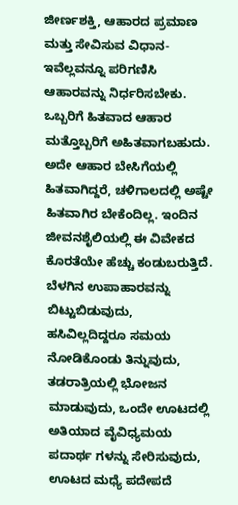ಜೀರ್ಣಶಕ್ತಿ, ಆಹಾರದ ಪ್ರಮಾಣ ಮತ್ತು ಸೇವಿಸುವ ವಿಧಾನ- ಇವೆಲ್ಲವನ್ನೂ ಪರಿಗಣಿಸಿ ಆಹಾರವನ್ನು ನಿರ್ಧರಿಸಬೇಕು. ಒಬ್ಬರಿಗೆ ಹಿತವಾದ ಆಹಾರ ಮತ್ತೊಬ್ಬರಿಗೆ ಅಹಿತವಾಗಬಹುದು. ಅದೇ ಆಹಾರ ಬೇಸಿಗೆಯಲ್ಲಿ ಹಿತವಾಗಿದ್ದರೆ, ಚಳಿಗಾಲದಲ್ಲಿ ಅಷ್ಟೇ ಹಿತವಾಗಿರ ಬೇಕೆಂದಿಲ್ಲ. ಇಂದಿನ ಜೀವನಶೈಲಿಯಲ್ಲಿ ಈ ವಿವೇಕದ ಕೊರತೆಯೇ ಹೆಚ್ಚು ಕಂಡುಬರುತ್ತಿದೆ. ಬೆಳಗಿನ ಉಪಾಹಾರವನ್ನು ಬಿಟ್ಟುಬಿಡುವುದು, ಹಸಿವಿಲ್ಲದಿದ್ದರೂ ಸಮಯ ನೋಡಿಕೊಂಡು ತಿನ್ನುವುದು, ತಡರಾತ್ರಿಯಲ್ಲಿ ಭೋಜನ ಮಾಡುವುದು, ಒಂದೇ ಊಟದಲ್ಲಿ ಅತಿಯಾದ ವೈವಿಧ್ಯಮಯ ಪದಾರ್ಥ ಗಳನ್ನು ಸೇರಿಸುವುದು, ಊಟದ ಮಧ್ಯೆ ಪದೇಪದೆ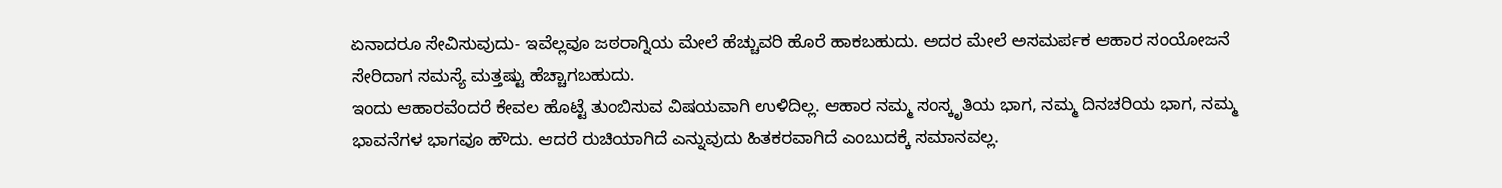ಏನಾದರೂ ಸೇವಿಸುವುದು- ಇವೆಲ್ಲವೂ ಜಠರಾಗ್ನಿಯ ಮೇಲೆ ಹೆಚ್ಚುವರಿ ಹೊರೆ ಹಾಕಬಹುದು. ಅದರ ಮೇಲೆ ಅಸಮರ್ಪಕ ಆಹಾರ ಸಂಯೋಜನೆ ಸೇರಿದಾಗ ಸಮಸ್ಯೆ ಮತ್ತಷ್ಟು ಹೆಚ್ಚಾಗಬಹುದು.
ಇಂದು ಆಹಾರವೆಂದರೆ ಕೇವಲ ಹೊಟ್ಟೆ ತುಂಬಿಸುವ ವಿಷಯವಾಗಿ ಉಳಿದಿಲ್ಲ. ಆಹಾರ ನಮ್ಮ ಸಂಸ್ಕೃತಿಯ ಭಾಗ, ನಮ್ಮ ದಿನಚರಿಯ ಭಾಗ, ನಮ್ಮ ಭಾವನೆಗಳ ಭಾಗವೂ ಹೌದು. ಆದರೆ ರುಚಿಯಾಗಿದೆ ಎನ್ನುವುದು ಹಿತಕರವಾಗಿದೆ ಎಂಬುದಕ್ಕೆ ಸಮಾನವಲ್ಲ.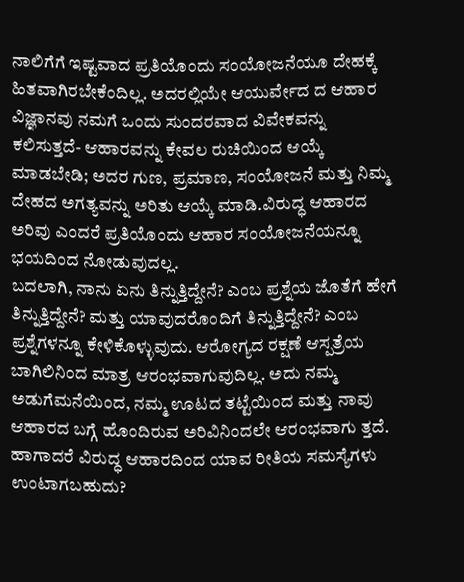ನಾಲಿಗೆಗೆ ಇಷ್ಟವಾದ ಪ್ರತಿಯೊಂದು ಸಂಯೋಜನೆಯೂ ದೇಹಕ್ಕೆ ಹಿತವಾಗಿರಬೇಕೆಂದಿಲ್ಲ. ಅದರಲ್ಲಿಯೇ ಆಯುರ್ವೇದ ದ ಆಹಾರ ವಿಜ್ಞಾನವು ನಮಗೆ ಒಂದು ಸುಂದರವಾದ ವಿವೇಕವನ್ನು ಕಲಿಸುತ್ತದೆ- ಆಹಾರವನ್ನು ಕೇವಲ ರುಚಿಯಿಂದ ಆಯ್ಕೆ ಮಾಡಬೇಡಿ; ಅದರ ಗುಣ, ಪ್ರಮಾಣ, ಸಂಯೋಜನೆ ಮತ್ತು ನಿಮ್ಮ ದೇಹದ ಅಗತ್ಯವನ್ನು ಅರಿತು ಆಯ್ಕೆ ಮಾಡಿ.ವಿರುದ್ಧ ಆಹಾರದ ಅರಿವು ಎಂದರೆ ಪ್ರತಿಯೊಂದು ಆಹಾರ ಸಂಯೋಜನೆಯನ್ನೂ ಭಯದಿಂದ ನೋಡುವುದಲ್ಲ.
ಬದಲಾಗಿ, ನಾನು ಏನು ತಿನ್ನುತ್ತಿದ್ದೇನೆ? ಎಂಬ ಪ್ರಶ್ನೆಯ ಜೊತೆಗೆ ಹೇಗೆ ತಿನ್ನುತ್ತಿದ್ದೇನೆ? ಮತ್ತು ಯಾವುದರೊಂದಿಗೆ ತಿನ್ನುತ್ತಿದ್ದೇನೆ? ಎಂಬ ಪ್ರಶ್ನೆಗಳನ್ನೂ ಕೇಳಿಕೊಳ್ಳುವುದು. ಆರೋಗ್ಯದ ರಕ್ಷಣೆ ಆಸ್ಪತ್ರೆಯ ಬಾಗಿಲಿನಿಂದ ಮಾತ್ರ ಆರಂಭವಾಗುವುದಿಲ್ಲ. ಅದು ನಮ್ಮ ಅಡುಗೆಮನೆಯಿಂದ, ನಮ್ಮ ಊಟದ ತಟ್ಟೆಯಿಂದ ಮತ್ತು ನಾವು ಆಹಾರದ ಬಗ್ಗೆ ಹೊಂದಿರುವ ಅರಿವಿನಿಂದಲೇ ಆರಂಭವಾಗು ತ್ತದೆ. ಹಾಗಾದರೆ ವಿರುದ್ಧ ಆಹಾರದಿಂದ ಯಾವ ರೀತಿಯ ಸಮಸ್ಯೆಗಳು ಉಂಟಾಗಬಹುದು?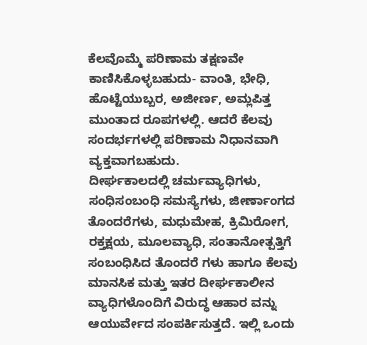ಕೆಲವೊಮ್ಮೆ ಪರಿಣಾಮ ತಕ್ಷಣವೇ ಕಾಣಿಸಿಕೊಳ್ಳಬಹುದು- ವಾಂತಿ, ಭೇಧಿ, ಹೊಟ್ಟೆಯುಬ್ಬರ, ಅಜೀರ್ಣ, ಅಮ್ಲಪಿತ್ತ ಮುಂತಾದ ರೂಪಗಳಲ್ಲಿ. ಆದರೆ ಕೆಲವು ಸಂದರ್ಭಗಳಲ್ಲಿ ಪರಿಣಾಮ ನಿಧಾನವಾಗಿ ವ್ಯಕ್ತವಾಗಬಹುದು.
ದೀರ್ಘಕಾಲದಲ್ಲಿ ಚರ್ಮವ್ಯಾಧಿಗಳು, ಸಂಧಿಸಂಬಂಧಿ ಸಮಸ್ಯೆಗಳು, ಜೀರ್ಣಾಂಗದ ತೊಂದರೆಗಳು, ಮಧುಮೇಹ, ಕ್ರಿಮಿರೋಗ, ರಕ್ತಕ್ಷಯ, ಮೂಲವ್ಯಾಧಿ, ಸಂತಾನೋತ್ಪತ್ತಿಗೆ ಸಂಬಂಧಿಸಿದ ತೊಂದರೆ ಗಳು ಹಾಗೂ ಕೆಲವು ಮಾನಸಿಕ ಮತ್ತು ಇತರ ದೀರ್ಘಕಾಲೀನ ವ್ಯಾಧಿಗಳೊಂದಿಗೆ ವಿರುದ್ಧ ಆಹಾರ ವನ್ನು ಆಯುರ್ವೇದ ಸಂಪರ್ಕಿಸುತ್ತದೆ. ಇಲ್ಲಿ ಒಂದು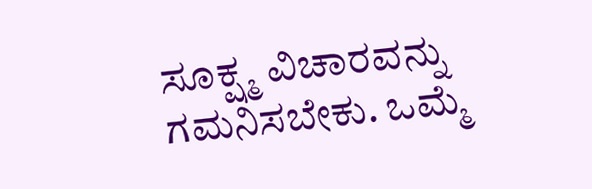ಸೂಕ್ಷ್ಮ ವಿಚಾರವನ್ನು ಗಮನಿಸಬೇಕು. ಒಮ್ಮೆ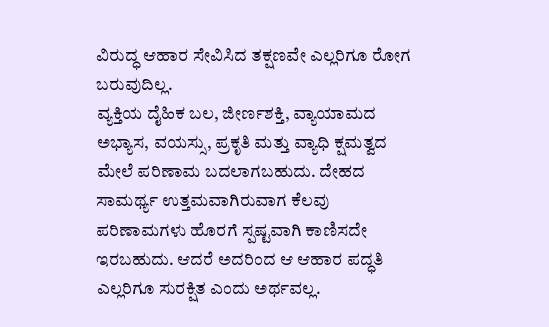ವಿರುದ್ಧ ಆಹಾರ ಸೇವಿಸಿದ ತಕ್ಷಣವೇ ಎಲ್ಲರಿಗೂ ರೋಗ ಬರುವುದಿಲ್ಲ.
ವ್ಯಕ್ತಿಯ ದೈಹಿಕ ಬಲ, ಜೀರ್ಣಶಕ್ತಿ, ವ್ಯಾಯಾಮದ ಅಭ್ಯಾಸ, ವಯಸ್ಸು, ಪ್ರಕೃತಿ ಮತ್ತು ವ್ಯಾಧಿ ಕ್ಷಮತ್ವದ ಮೇಲೆ ಪರಿಣಾಮ ಬದಲಾಗಬಹುದು. ದೇಹದ ಸಾಮರ್ಥ್ಯ ಉತ್ತಮವಾಗಿರುವಾಗ ಕೆಲವು ಪರಿಣಾಮಗಳು ಹೊರಗೆ ಸ್ಪಷ್ಟವಾಗಿ ಕಾಣಿಸದೇ ಇರಬಹುದು. ಆದರೆ ಅದರಿಂದ ಆ ಆಹಾರ ಪದ್ಧತಿ ಎಲ್ಲರಿಗೂ ಸುರಕ್ಷಿತ ಎಂದು ಅರ್ಥವಲ್ಲ.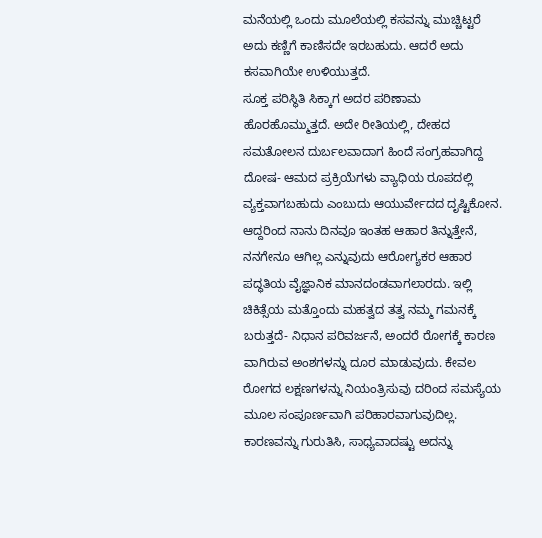ಮನೆಯಲ್ಲಿ ಒಂದು ಮೂಲೆಯಲ್ಲಿ ಕಸವನ್ನು ಮುಚ್ಚಿಟ್ಟರೆ ಅದು ಕಣ್ಣಿಗೆ ಕಾಣಿಸದೇ ಇರಬಹುದು. ಆದರೆ ಅದು ಕಸವಾಗಿಯೇ ಉಳಿಯುತ್ತದೆ.
ಸೂಕ್ತ ಪರಿಸ್ಥಿತಿ ಸಿಕ್ಕಾಗ ಅದರ ಪರಿಣಾಮ ಹೊರಹೊಮ್ಮುತ್ತದೆ. ಅದೇ ರೀತಿಯಲ್ಲಿ, ದೇಹದ ಸಮತೋಲನ ದುರ್ಬಲವಾದಾಗ ಹಿಂದೆ ಸಂಗ್ರಹವಾಗಿದ್ದ ದೋಷ- ಆಮದ ಪ್ರಕ್ರಿಯೆಗಳು ವ್ಯಾಧಿಯ ರೂಪದಲ್ಲಿ ವ್ಯಕ್ತವಾಗಬಹುದು ಎಂಬುದು ಆಯುರ್ವೇದದ ದೃಷ್ಟಿಕೋನ. ಆದ್ದರಿಂದ ನಾನು ದಿನವೂ ಇಂತಹ ಆಹಾರ ತಿನ್ನುತ್ತೇನೆ, ನನಗೇನೂ ಆಗಿಲ್ಲ ಎನ್ನುವುದು ಆರೋಗ್ಯಕರ ಆಹಾರ ಪದ್ಧತಿಯ ವೈಜ್ಞಾನಿಕ ಮಾನದಂಡವಾಗಲಾರದು. ಇಲ್ಲಿ ಚಿಕಿತ್ಸೆಯ ಮತ್ತೊಂದು ಮಹತ್ವದ ತತ್ವ ನಮ್ಮ ಗಮನಕ್ಕೆ ಬರುತ್ತದೆ- ನಿಧಾನ ಪರಿವರ್ಜನೆ, ಅಂದರೆ ರೋಗಕ್ಕೆ ಕಾರಣ ವಾಗಿರುವ ಅಂಶಗಳನ್ನು ದೂರ ಮಾಡುವುದು. ಕೇವಲ ರೋಗದ ಲಕ್ಷಣಗಳನ್ನು ನಿಯಂತ್ರಿಸುವು ದರಿಂದ ಸಮಸ್ಯೆಯ ಮೂಲ ಸಂಪೂರ್ಣವಾಗಿ ಪರಿಹಾರವಾಗುವುದಿಲ್ಲ.
ಕಾರಣವನ್ನು ಗುರುತಿಸಿ, ಸಾಧ್ಯವಾದಷ್ಟು ಅದನ್ನು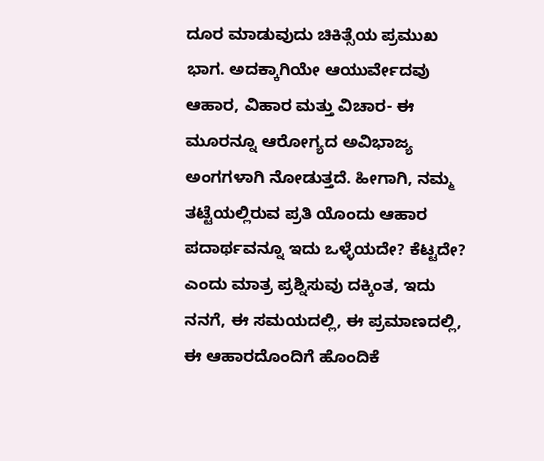ದೂರ ಮಾಡುವುದು ಚಿಕಿತ್ಸೆಯ ಪ್ರಮುಖ ಭಾಗ. ಅದಕ್ಕಾಗಿಯೇ ಆಯುರ್ವೇದವು ಆಹಾರ, ವಿಹಾರ ಮತ್ತು ವಿಚಾರ- ಈ ಮೂರನ್ನೂ ಆರೋಗ್ಯದ ಅವಿಭಾಜ್ಯ ಅಂಗಗಳಾಗಿ ನೋಡುತ್ತದೆ. ಹೀಗಾಗಿ, ನಮ್ಮ ತಟ್ಟೆಯಲ್ಲಿರುವ ಪ್ರತಿ ಯೊಂದು ಆಹಾರ ಪದಾರ್ಥವನ್ನೂ ಇದು ಒಳ್ಳೆಯದೇ? ಕೆಟ್ಟದೇ? ಎಂದು ಮಾತ್ರ ಪ್ರಶ್ನಿಸುವು ದಕ್ಕಿಂತ, ಇದು ನನಗೆ, ಈ ಸಮಯದಲ್ಲಿ, ಈ ಪ್ರಮಾಣದಲ್ಲಿ, ಈ ಆಹಾರದೊಂದಿಗೆ ಹೊಂದಿಕೆ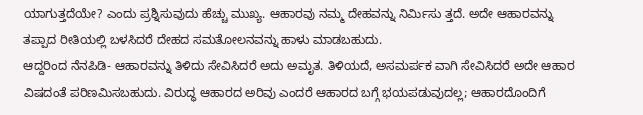ಯಾಗುತ್ತದೆಯೇ? ಎಂದು ಪ್ರಶ್ನಿಸುವುದು ಹೆಚ್ಚು ಮುಖ್ಯ. ಆಹಾರವು ನಮ್ಮ ದೇಹವನ್ನು ನಿರ್ಮಿಸು ತ್ತದೆ. ಅದೇ ಆಹಾರವನ್ನು ತಪ್ಪಾದ ರೀತಿಯಲ್ಲಿ ಬಳಸಿದರೆ ದೇಹದ ಸಮತೋಲನವನ್ನು ಹಾಳು ಮಾಡಬಹುದು.
ಆದ್ದರಿಂದ ನೆನಪಿಡಿ- ಆಹಾರವನ್ನು ತಿಳಿದು ಸೇವಿಸಿದರೆ ಅದು ಅಮೃತ. ತಿಳಿಯದೆ, ಅಸಮರ್ಪಕ ವಾಗಿ ಸೇವಿಸಿದರೆ ಅದೇ ಆಹಾರ ವಿಷದಂತೆ ಪರಿಣಮಿಸಬಹುದು. ವಿರುದ್ಧ ಆಹಾರದ ಅರಿವು ಎಂದರೆ ಆಹಾರದ ಬಗ್ಗೆ ಭಯಪಡುವುದಲ್ಲ; ಆಹಾರದೊಂದಿಗೆ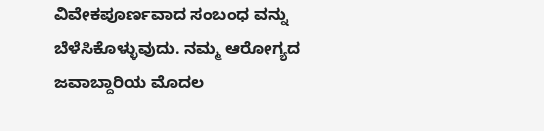ವಿವೇಕಪೂರ್ಣವಾದ ಸಂಬಂಧ ವನ್ನು ಬೆಳೆಸಿಕೊಳ್ಳುವುದು. ನಮ್ಮ ಆರೋಗ್ಯದ ಜವಾಬ್ದಾರಿಯ ಮೊದಲ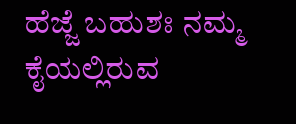ಹೆಜ್ಜೆ ಬಹುಶಃ ನಮ್ಮ ಕೈಯಲ್ಲಿರುವ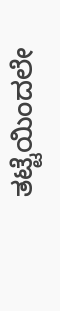ತಟ್ಟೆಯಿಂದಲೇ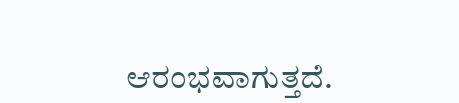ಆರಂಭವಾಗುತ್ತದೆ.